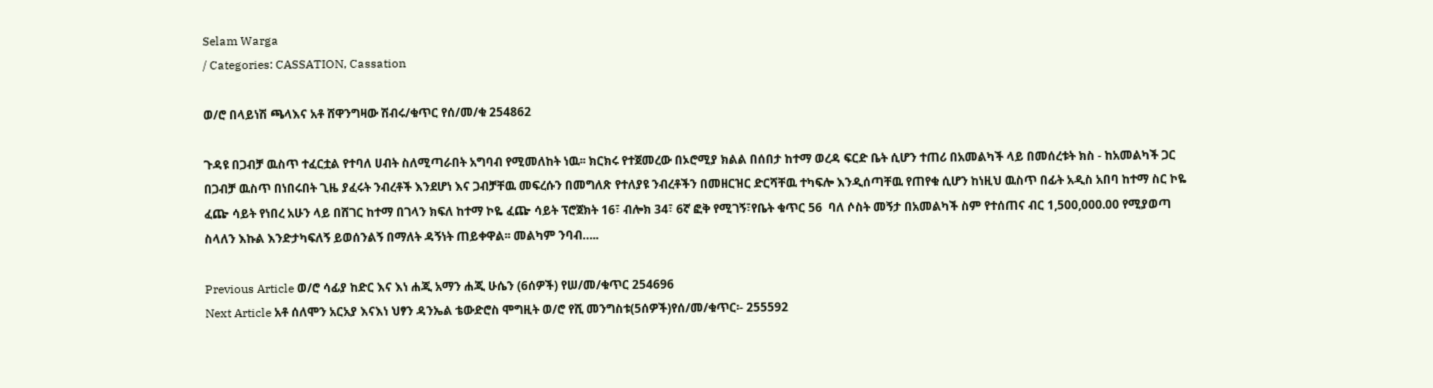Selam Warga
/ Categories: CASSATION, Cassation

ወ/ሮ በላይነሽ ጫላእና አቶ ሸዋንግዛው ሽብሩ/ቁጥር የሰ/መ/ቁ 254862

ጉዳዩ በጋብቻ ዉስጥ ተፈርቷል የተባለ ሀብት ስለሚጣራበት አግባብ የሚመለከት ነዉ፡፡ ክርክሩ የተጀመረው በኦሮሚያ ክልል በሰበታ ከተማ ወረዳ ፍርድ ቤት ሲሆን ተጠሪ በአመልካች ላይ በመሰረቱት ክስ - ከአመልካች ጋር በጋብቻ ዉስጥ በነበሩበት ጊዜ ያፈሩት ንብረቶች እንደሆነ እና ጋብቻቸዉ መፍረሱን በመግለጽ የተለያዩ ንብረቶችን በመዘርዝር ድርሻቸዉ ተካፍሎ እንዲሰጣቸዉ የጠየቁ ሲሆን ከነዚህ ዉስጥ በፊት አዲስ አበባ ከተማ ስር ኮዬ ፈጬ ሳይት የነበረ አሁን ላይ በሸገር ከተማ በገላን ክፍለ ከተማ ኮዬ ፈጬ ሳይት ፕሮጀክት 16፣ ብሎክ 34፣ 6ኛ ፎቅ የሚገኝ፣የቤት ቁጥር 56  ባለ ሶስት መኝታ በአመልካች ስም የተሰጠና ብር 1,500,000.00 የሚያወጣ ስላለን እኩል እንድታካፍለኝ ይወሰንልኝ በማለት ዳኝነት ጠይቀዋል፡፡ መልካም ንባብ…..

Previous Article ወ/ሮ ሳፊያ ከድር እና እነ ሐጂ አማን ሐጂ ሁሴን (6ሰዎች) የሠ/መ/ቁጥር 254696
Next Article አቶ ሰለሞን አርአያ እናእነ ህፃን ዳንኤል ቴውድሮስ ሞግዚት ወ/ሮ የሺ መንግስቱ(5ሰዎች)የሰ/መ/ቁጥር፡- 255592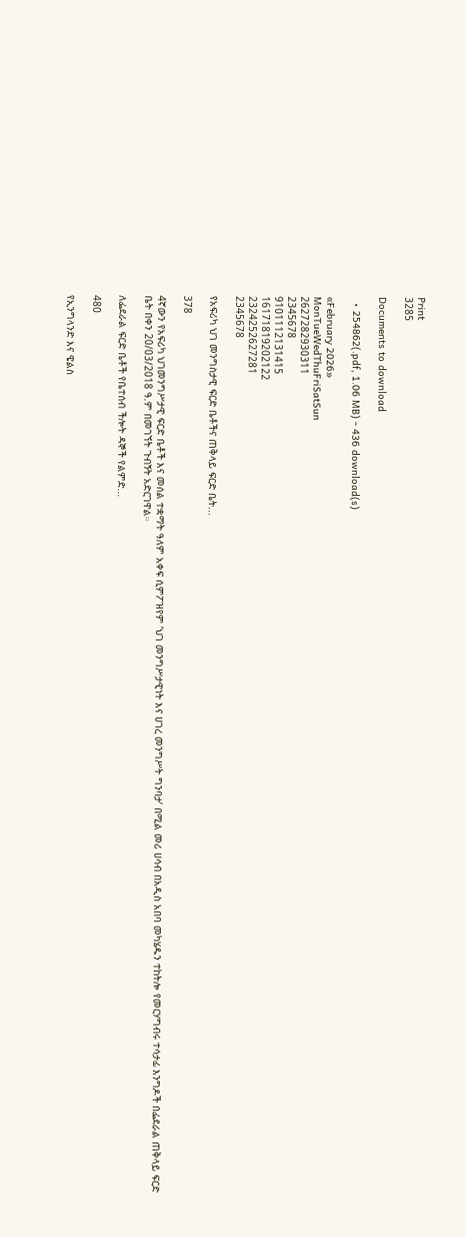Print
3285

Documents to download

  • 254862(.pdf, 1.06 MB) - 436 download(s)

«February 2026»
MonTueWedThuFriSatSun
2627282930311
2345678
9101112131415
16171819202122
2324252627281
2345678

የአፍሪካ ህገ መንግስታዊ ፍርድ ቤቶችና ጠቅላይ ፍርድ ቤት...

378

4ኛውን የአፍሪካ ህገመንግሥታዊ ፍርድ ቤቶች እና መሰል ተቋማት ዓለም አቀፍ ሲምፖዝየም ‘ህገ መንግሥታዊነት እና ሀገረ መንግሥት ግንባታ’ በሚል መሪ ሀሳብ በአዲስ አበባ መካሄዱን ተከትሎ የመርሃግብሩ ተሳታፊ እንግዶች በፌደራል ጠቅላይ ፍርድ ቤት በቀን 20/03/2018 ዓ.ም በመገኘት ጉብኝት አድርገዋል።

ለፌደራል ፍርድ ቤቶች የቤተሰብ ችሎት ዳኞች የልምድ...

480

የኢንግላንድ እና ዌልስ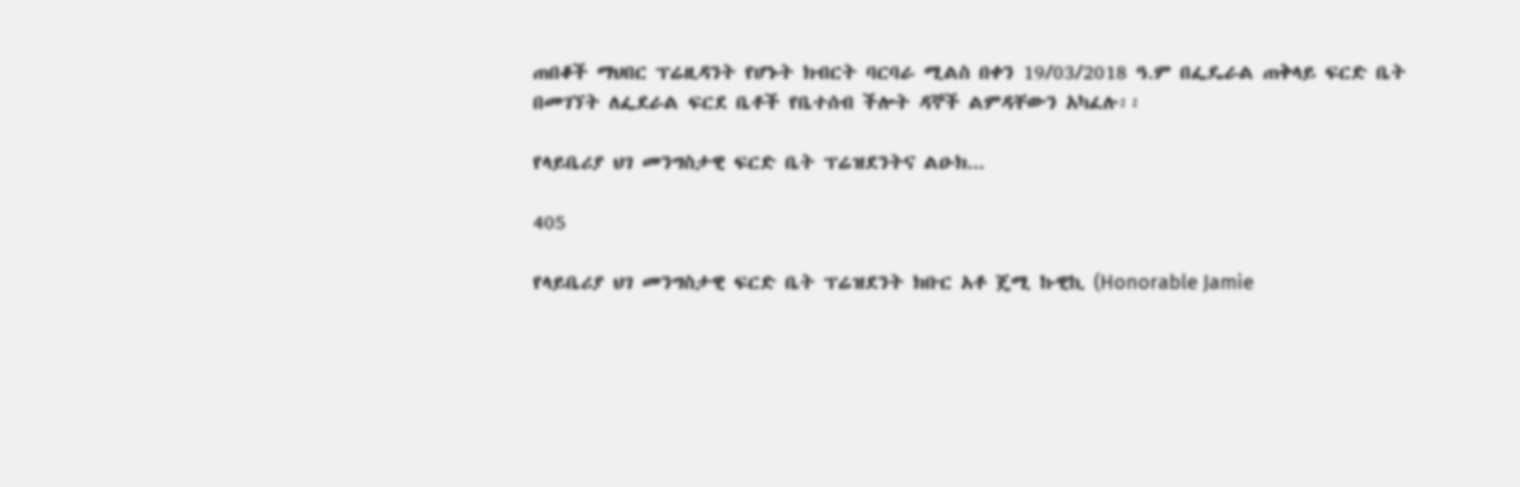ጠበቆች ማህበር ፕሬዚዳንት የሆኑት ክብርት ባርባራ ሚልስ በቀን 19/03/2018 ዓ.ም በፌዴራል ጠቅላይ ፍርድ ቤት በመገኘት ለፌደራል ፍርደ ቤቶች የቤተሰብ ችሎት ዳኞች ልምዳቸውን አካፈሉ፡፡

የላይቤሪያ ህገ መንግስታዊ ፍርድ ቤት ፕሬዝደንትና ልዑክ...

405

የላይቤሪያ ህገ መንግስታዊ ፍርድ ቤት ፕሬዝደንት ክቡር አቶ ጄሚ ኩዊኪ (Honorable Jamie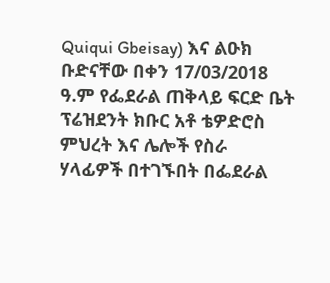Quiqui Gbeisay) እና ልዑክ ቡድናቸው በቀን 17/03/2018 ዓ.ም የፌደራል ጠቅላይ ፍርድ ቤት ፕሬዝደንት ክቡር አቶ ቴዎድሮስ ምህረት እና ሌሎች የስራ ሃላፊዎች በተገኙበት በፌደራል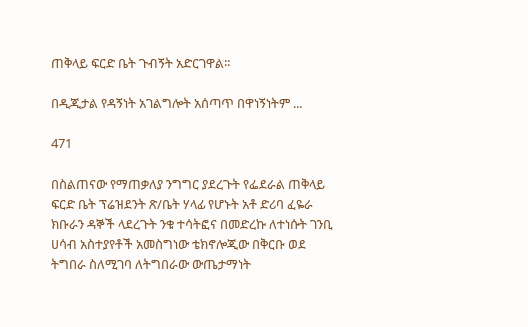ጠቅላይ ፍርድ ቤት ጉብኝት አድርገዋል፡፡

በዲጂታል የዳኝነት አገልግሎት አሰጣጥ በዋነኝነትም ...

471

በስልጠናው የማጠቃለያ ንግግር ያደረጉት የፌደራል ጠቅላይ ፍርድ ቤት ፕሬዝደንት ጽ/ቤት ሃላፊ የሆኑት አቶ ድሪባ ፈዬራ ክቡራን ዳኞች ላደረጉት ንቁ ተሳትፎና በመድረኩ ለተነሱት ገንቢ ሀሳብ አስተያየቶች አመስግነው ቴክኖሎጂው በቅርቡ ወደ ትግበራ ስለሚገባ ለትግበራው ውጤታማነት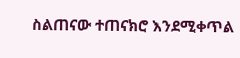ስልጠናው ተጠናክሮ እንደሚቀጥል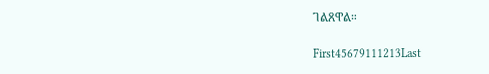ገልጸዋል።

First45679111213Last